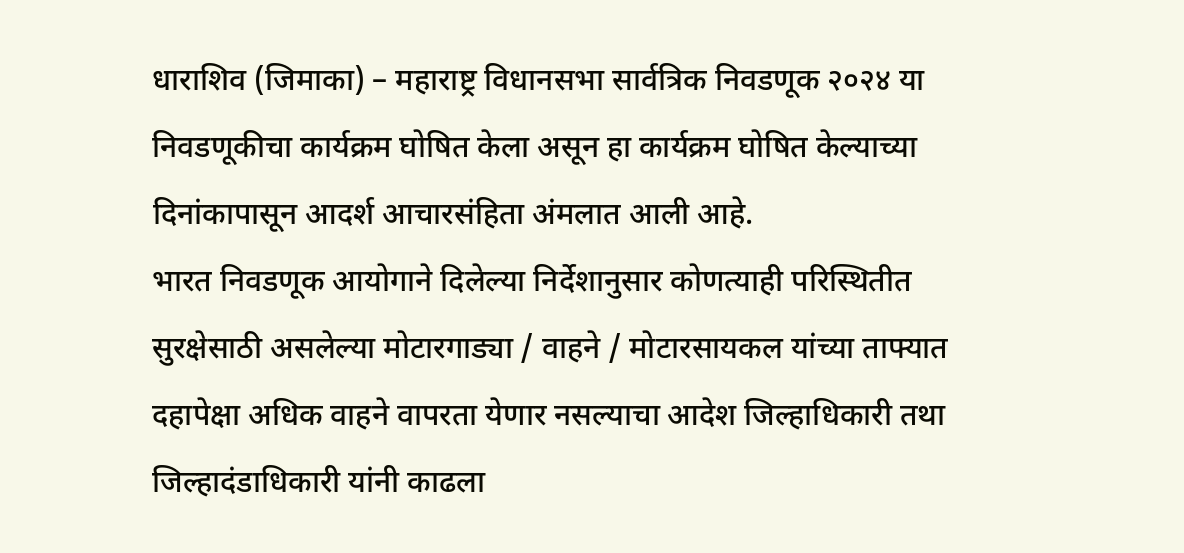धाराशिव (जिमाका) – महाराष्ट्र विधानसभा सार्वत्रिक निवडणूक २०२४ या निवडणूकीचा कार्यक्रम घोषित केला असून हा कार्यक्रम घोषित केल्याच्या दिनांकापासून आदर्श आचारसंहिता अंमलात आली आहे.
भारत निवडणूक आयोगाने दिलेल्या निर्देशानुसार कोणत्याही परिस्थितीत सुरक्षेसाठी असलेल्या मोटारगाड्या / वाहने / मोटारसायकल यांच्या ताफ्यात दहापेक्षा अधिक वाहने वापरता येणार नसल्याचा आदेश जिल्हाधिकारी तथा जिल्हादंडाधिकारी यांनी काढला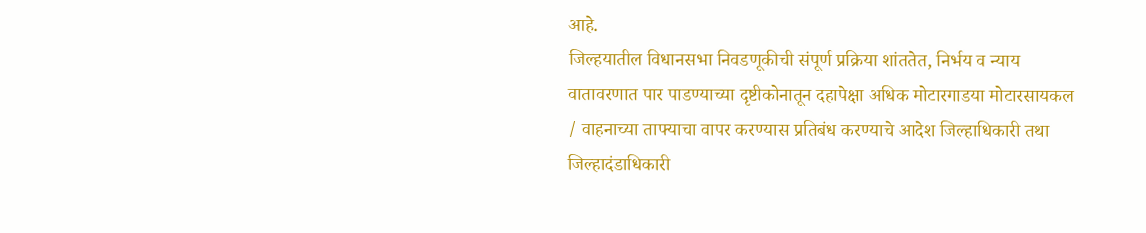आहे.
जिल्हयातील विधानसभा निवडणूकीची संपूर्ण प्रक्रिया शांततेत, निर्भय व न्याय वातावरणात पार पाडण्याच्या दृष्टीकोनातून दहापेक्षा अधिक मोटारगाडया मोटारसायकल / वाहनाच्या ताफ्याचा वापर करण्यास प्रतिबंध करण्याचे आदेश जिल्हाधिकारी तथा जिल्हादंडाधिकारी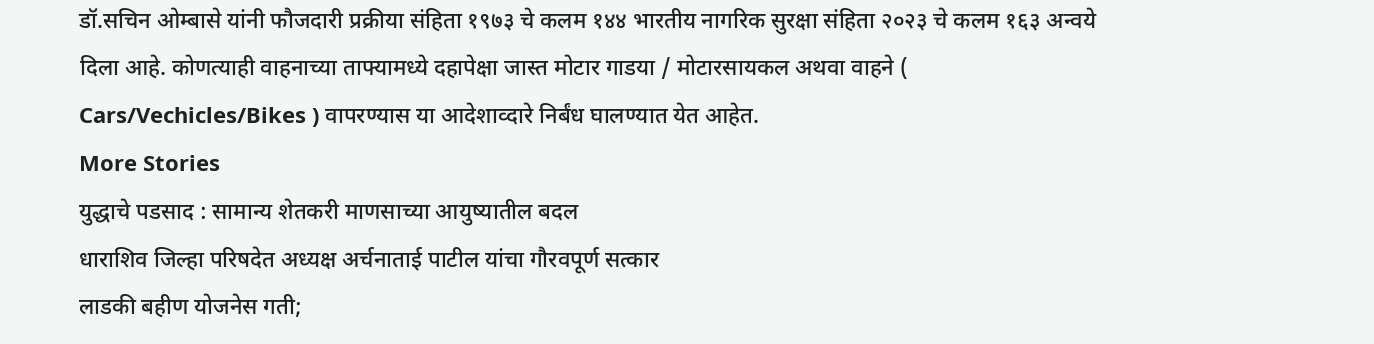डॉ.सचिन ओम्बासे यांनी फौजदारी प्रक्रीया संहिता १९७३ चे कलम १४४ भारतीय नागरिक सुरक्षा संहिता २०२३ चे कलम १६३ अन्वये दिला आहे. कोणत्याही वाहनाच्या ताफ्यामध्ये दहापेक्षा जास्त मोटार गाडया / मोटारसायकल अथवा वाहने ( Cars/Vechicles/Bikes ) वापरण्यास या आदेशाव्दारे निर्बंध घालण्यात येत आहेत.
More Stories
युद्धाचे पडसाद : सामान्य शेतकरी माणसाच्या आयुष्यातील बदल
धाराशिव जिल्हा परिषदेत अध्यक्ष अर्चनाताई पाटील यांचा गौरवपूर्ण सत्कार
लाडकी बहीण योजनेस गती;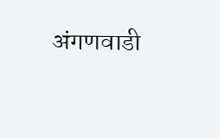अंगणवाडी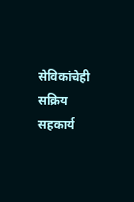सेविकांचेही सक्रिय सहकार्य